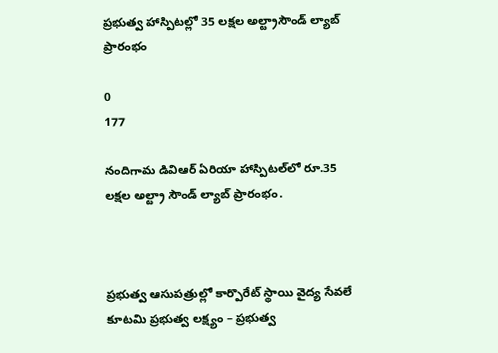ప్రభుత్వ హాస్పిటల్లో 35 లక్షల అల్ట్రాసౌండ్ ల్యాబ్ ప్రారంభం

0
177

నందిగామ డివిఆర్ ఏరియా హాస్పిటల్‌లో రూ.35 లక్షల అల్ట్రా సౌండ్ ల్యాబ్ ప్రారంభం.



ప్రభుత్వ ఆసుపత్రుల్లో కార్పొరేట్ స్థాయి వైద్య సేవలే కూటమి ప్రభుత్వ లక్ష్యం – ప్రభుత్వ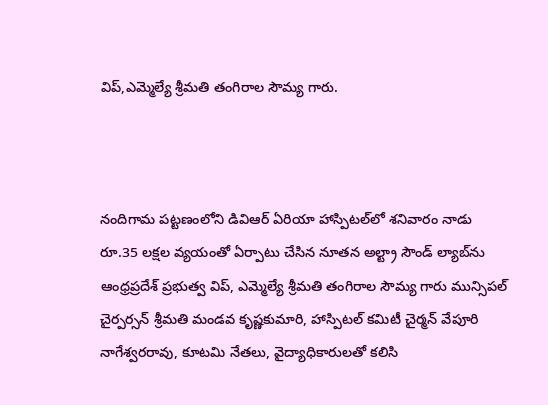విప్,ఎమ్మెల్యే శ్రీమతి తంగిరాల సౌమ్య గారు.



నందిగామ పట్టణంలోని డివిఆర్ ఏరియా హాస్పిటల్‌లో శనివారం నాడు రూ.35 లక్షల వ్యయంతో ఏర్పాటు చేసిన నూతన అల్ట్రా సౌండ్ ల్యాబ్‌ను ఆంధ్రప్రదేశ్ ప్రభుత్వ విప్, ఎమ్మెల్యే శ్రీమతి తంగిరాల సౌమ్య గారు మున్సిపల్ చైర్పర్సన్ శ్రీమతి మండవ కృష్ణకుమారి, హాస్పిటల్ కమిటీ చైర్మన్ వేపూరి నాగేశ్వరరావు, కూటమి నేతలు, వైద్యాధికారులతో కలిసి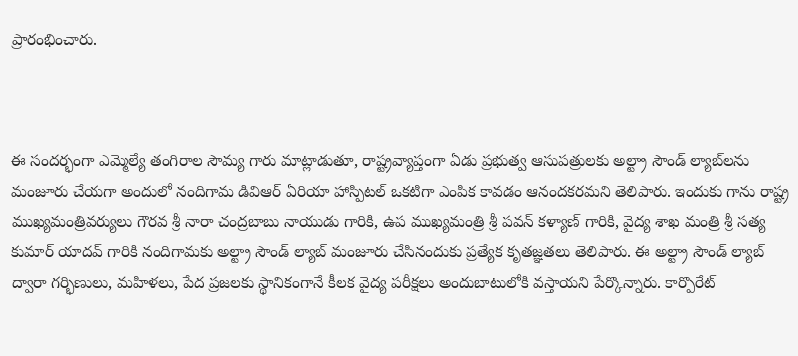ప్రారంభించారు.



ఈ సందర్భంగా ఎమ్మెల్యే తంగిరాల సౌమ్య గారు మాట్లాడుతూ, రాష్ట్రవ్యాప్తంగా ఏడు ప్రభుత్వ ఆసుపత్రులకు అల్ట్రా సౌండ్ ల్యాబ్‌లను మంజూరు చేయగా అందులో నందిగామ డివిఆర్ ఏరియా హాస్పిటల్ ఒకటిగా ఎంపిక కావడం ఆనందకరమని తెలిపారు. ఇందుకు గాను రాష్ట్ర ముఖ్యమంత్రివర్యులు గౌరవ శ్రీ నారా చంద్రబాబు నాయుడు గారికి, ఉప ముఖ్యమంత్రి శ్రీ పవన్ కళ్యాణ్ గారికి, వైద్య శాఖ మంత్రి శ్రీ సత్య కుమార్ యాదవ్ గారికి నందిగామకు అల్ట్రా సౌండ్ ల్యాబ్ మంజూరు చేసినందుకు ప్రత్యేక కృతజ్ఞతలు తెలిపారు. ఈ అల్ట్రా సౌండ్ ల్యాబ్ ద్వారా గర్భిణులు, మహిళలు, పేద ప్రజలకు స్థానికంగానే కీలక వైద్య పరీక్షలు అందుబాటులోకి వస్తాయని పేర్కొన్నారు. కార్పొరేట్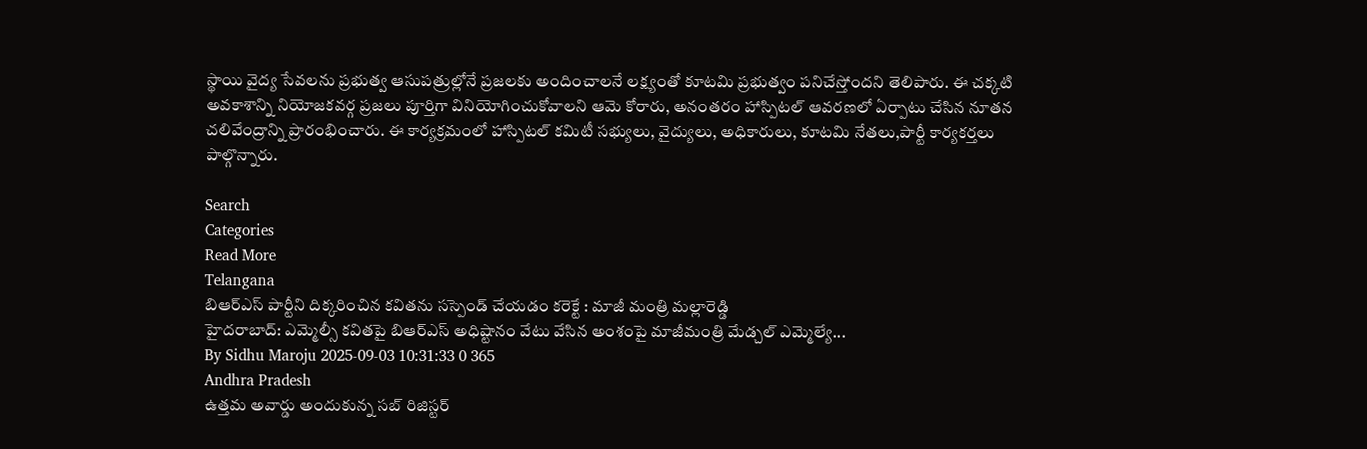స్థాయి వైద్య సేవలను ప్రభుత్వ ఆసుపత్రుల్లోనే ప్రజలకు అందించాలనే లక్ష్యంతో కూటమి ప్రభుత్వం పనిచేస్తోందని తెలిపారు. ఈ చక్కటి అవకాశాన్ని నియోజకవర్గ ప్రజలు పూర్తిగా వినియోగించుకోవాలని ఆమె కోరారు, అనంతరం హాస్పిటల్ ఆవరణలో ఏర్పాటు చేసిన నూతన చలివేంద్రాన్ని ప్రారంభించారు. ఈ కార్యక్రమంలో హాస్పిటల్ కమిటీ సభ్యులు, వైద్యులు, అధికారులు, కూటమి నేతలు,పార్టీ కార్యకర్తలు పాల్గొన్నారు.

Search
Categories
Read More
Telangana
బిఆర్ఎస్ పార్టీని దిక్కరించిన కవితను సస్పెండ్ చేయడం కరెక్టే : మాజీ మంత్రి మల్లారెడ్డి
హైదరాబాద్: ఎమ్మెల్సీ కవితపై బిఆర్ఎస్ అధిష్టానం వేటు వేసిన అంశంపై మాజీమంత్రి మేడ్చల్ ఎమ్మెల్యే...
By Sidhu Maroju 2025-09-03 10:31:33 0 365
Andhra Pradesh
ఉత్తమ అవార్డు అందుకున్న సబ్ రిజిస్టర్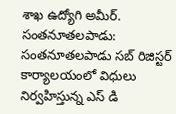శాఖ ఉద్యోగి అమీర్.
సంతనూతలపాడు: సంతనూతలపాడు సబ్ రిజిస్టర్ కార్యాలయంలో విధులు నిర్వహిస్తున్న ఎస్ డి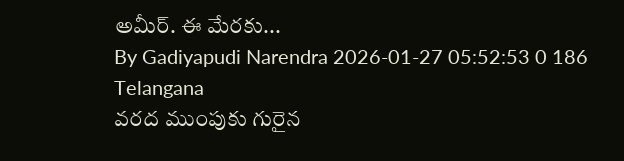అమీర్. ఈ మేరకు...
By Gadiyapudi Narendra 2026-01-27 05:52:53 0 186
Telangana
వరద ముంపుకు గురైన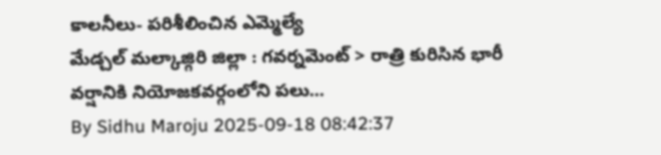కాలనీలు- పరిశీలించిన ఎమ్మెల్యే
మేడ్చల్ మల్కాజ్గిరి జిల్లా : గవర్నమెంట్ > రాత్రి కురిసిన భారీ వర్షానికి నియోజకవర్గంలోని పలు...
By Sidhu Maroju 2025-09-18 08:42:37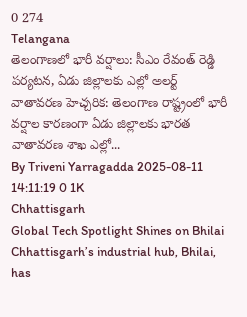0 274
Telangana
తెలంగాణలో భారీ వర్షాలు: సీఎం రేవంత్ రెడ్డి పర్యటన, ఏడు జిల్లాలకు ఎల్లో అలర్ట్
వాతావరణ హెచ్చరిక: తెలంగాణ రాష్ట్రంలో భారీ వర్షాల కారణంగా ఏడు జిల్లాలకు భారత వాతావరణ శాఖ ఎల్లో...
By Triveni Yarragadda 2025-08-11 14:11:19 0 1K
Chhattisgarh
Global Tech Spotlight Shines on Bhilai
Chhattisgarh’s industrial hub, Bhilai, has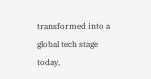transformed into a global tech stage today,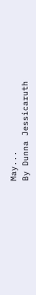May...
By Dunna Jessicaruth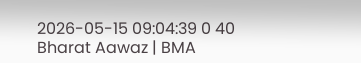2026-05-15 09:04:39 0 40
Bharat Aawaz | BMA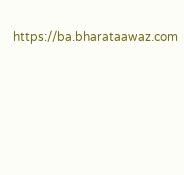https://ba.bharataawaz.com